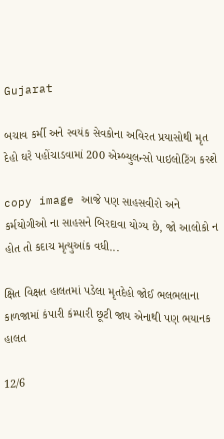Gujarat

બચાવ કર્મી અને સ્વયંક સેવકોના અવિરત પ્રયાસોથી મૃત દેહો ઘરે પહોંચાડવામાં 200 એમ્બ્યુલન્સો પાઇલોટિંગ કરશે

copy image આજે પણ સાહસવીરો અને કર્મયોગીઓ ના સાહસને બિરદાવા યોગ્ય છે, જો આલોકો ન હોત તો કદાચ મૃત્યુઆંક વધી...

ક્ષિત વિક્ષત હાલતમાં પડેલા મૃતદેહો જોઈ ભલભલાના કાળજામાં કંપારી કંમ્પારી છૂટી જાય એનાથી પણ ભયાનક હાલત

12/6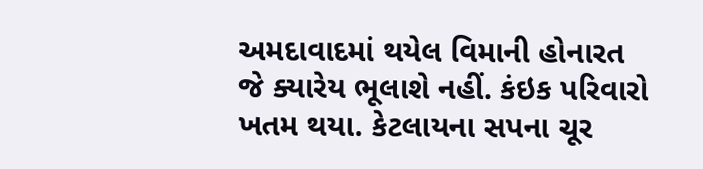અમદાવાદમાં થયેલ વિમાની હોનારત જે ક્યારેય ભૂલાશે નહીં. કંઇક પરિવારો ખતમ થયા. કેટલાયના સપના ચૂર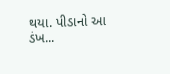થયા. પીડાનો આ ડંખ...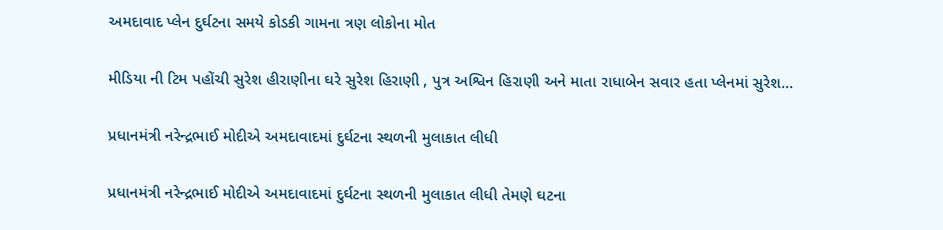અમદાવાદ પ્લેન દુર્ઘટના સમયે કોડકી ગામના ત્રણ લોકોના મોત

મીડિયા ની ટિમ પહોંચી સુરેશ હીરાણીના ઘરે સુરેશ હિરાણી , પુત્ર અશ્વિન હિરાણી અને માતા રાધાબેન સવાર હતા પ્લેનમાં સુરેશ...

પ્રધાનમંત્રી નરેન્દ્રભાઈ મોદીએ અમદાવાદમાં દુર્ઘટના સ્થળની મુલાકાત લીધી

પ્રધાનમંત્રી નરેન્દ્રભાઈ મોદીએ અમદાવાદમાં દુર્ઘટના સ્થળની મુલાકાત લીધી તેમણે ઘટના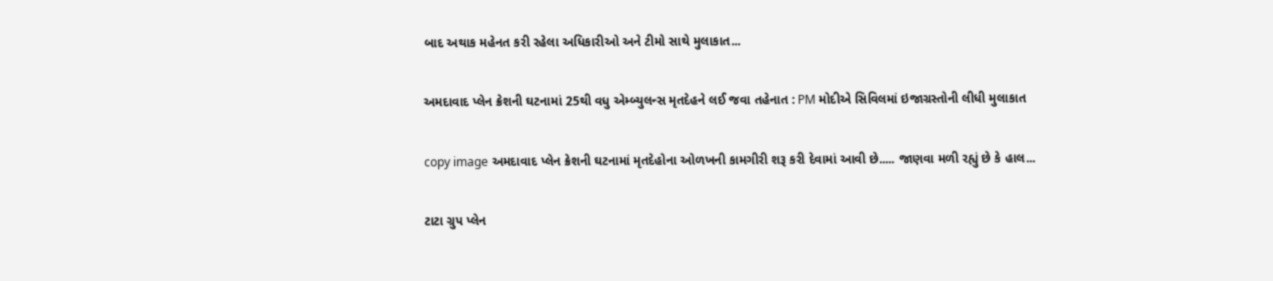બાદ અથાક મહેનત કરી રહેલા અધિકારીઓ અને ટીમો સાથે મુલાકાત...

અમદાવાદ પ્લેન ક્રેશની ઘટનામાં 25થી વધુ એમ્બ્યુલન્સ મૃતદેહને લઈ જવા તહેનાત : PM મોદીએ સિવિલમાં ઇજાગ્રસ્તોની લીધી મુલાકાત

copy image અમદાવાદ પ્લેન ક્રેશની ઘટનામાં મૃતદેહોના ઓળખની કામગીરી શરૂ કરી દેવામાં આવી છે..... જાણવા મળી રહ્યું છે કે હાલ...

ટાટા ગ્રુપ પ્લેન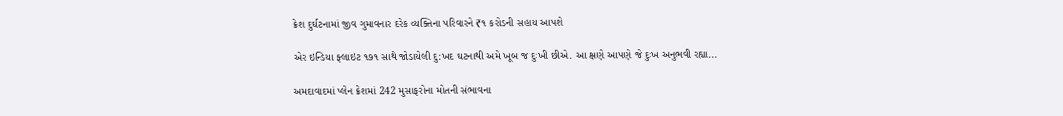ક્રેશ દુર્ઘટનામાં જીવ ગુમાવનાર દરેક વ્યક્તિના પરિવારને ₹૧ કરોડની સહાય આપશે

એર ઇન્ડિયા ફ્લાઇટ ૧૭૧ સાથે જોડાયેલી દુ:ખદ ઘટનાથી અમે ખૂબ જ દુઃખી છીએ. આ ક્ષણે આપણે જે દુઃખ અનુભવી રહ્યા...

અમદાવાદમાં પ્લેન ક્રેશમાં 242 મુસાફરોના મોતની સંભાવના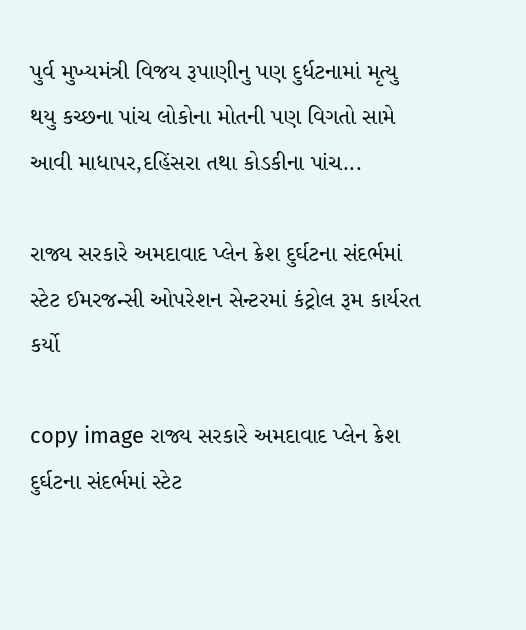પુર્વ મુખ્યમંત્રી વિજય રૂપાણીનુ પણ દુર્ધટનામાં મૃત્યુ થયુ કચ્છના પાંચ લોકોના મોતની પણ વિગતો સામે આવી માધાપર,દહિંસરા તથા કોડકીના પાંચ...

રાજ્ય સરકારે અમદાવાદ પ્લેન ક્રેશ દુર્ઘટના સંદર્ભમાં સ્ટેટ ઈમરજન્સી ઓપરેશન સેન્ટરમાં કંટ્રોલ રૂમ કાર્યરત કર્યો

copy image રાજ્ય સરકારે અમદાવાદ પ્લેન ક્રેશ દુર્ઘટના સંદર્ભમાં સ્ટેટ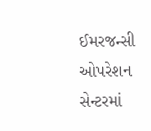ઈમરજન્સી ઓપરેશન સેન્ટરમાં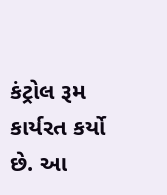કંટ્રોલ રૂમ કાર્યરત કર્યો છે. આ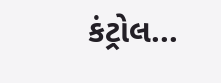કંટ્રોલ...